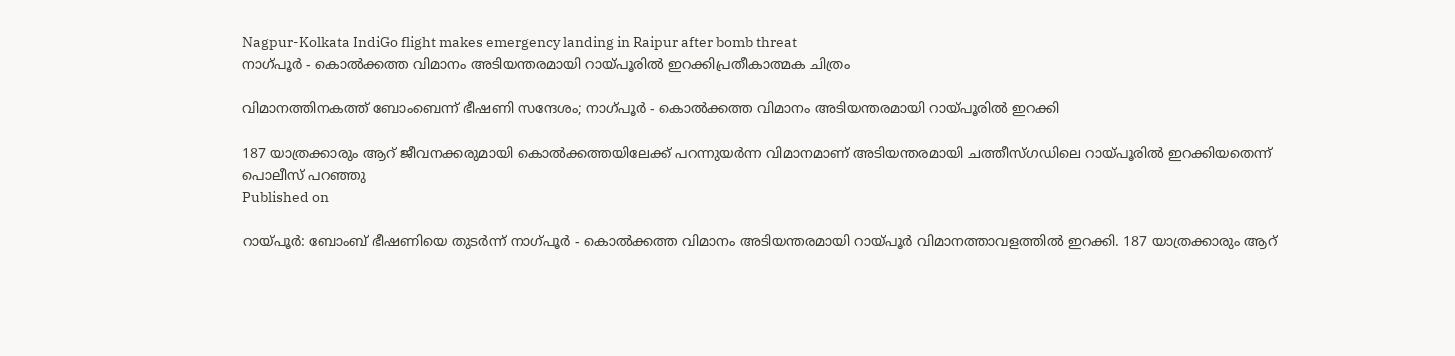Nagpur-Kolkata IndiGo flight makes emergency landing in Raipur after bomb threat
നാഗ്പൂര്‍ - കൊല്‍ക്കത്ത വിമാനം അടിയന്തരമായി റായ്പൂരില്‍ ഇറക്കിപ്രതീകാത്മക ചിത്രം

വിമാനത്തിനകത്ത് ബോംബെന്ന് ഭീഷണി സന്ദേശം; നാഗ്പൂര്‍ - കൊല്‍ക്കത്ത വിമാനം അടിയന്തരമായി റായ്പൂരില്‍ ഇറക്കി

187 യാത്രക്കാരും ആറ് ജീവനക്കരുമായി കൊല്‍ക്കത്തയിലേക്ക് പറന്നുയര്‍ന്ന വിമാനമാണ് അടിയന്തരമായി ചത്തീസ്ഗഡിലെ റായ്പൂരില്‍ ഇറക്കിയതെന്ന് പൊലീസ് പറഞ്ഞു
Published on

റായ്പൂര്‍: ബോംബ് ഭീഷണിയെ തുടര്‍ന്ന് നാഗ്പൂര്‍ - കൊല്‍ക്കത്ത വിമാനം അടിയന്തരമായി റായ്പൂര്‍ വിമാനത്താവളത്തില്‍ ഇറക്കി. 187 യാത്രക്കാരും ആറ്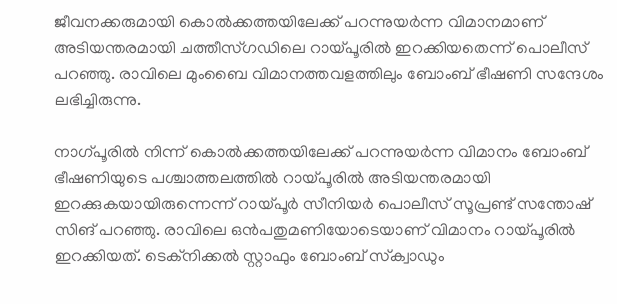ജീവനക്കരുമായി കൊല്‍ക്കത്തയിലേക്ക് പറന്നുയര്‍ന്ന വിമാനമാണ് അടിയന്തരമായി ചത്തീസ്ഗഡിലെ റായ്പൂരില്‍ ഇറക്കിയതെന്ന് പൊലീസ് പറഞ്ഞു. രാവിലെ മുംബൈ വിമാനത്തവളത്തിലും ബോംബ് ഭീഷണി സന്ദേശം ലഭിച്ചിരുന്നു.

നാഗ്പൂരില്‍ നിന്ന് കൊല്‍ക്കത്തയിലേക്ക് പറന്നുയര്‍ന്ന വിമാനം ബോംബ് ഭീഷണിയുടെ പശ്ചാത്തലത്തില്‍ റായ്പൂരില്‍ അടിയന്തരമായി ഇറക്കുകയായിരുന്നെന്ന് റായ്പൂര്‍ സീനിയര്‍ പൊലീസ് സൂപ്രണ്ട് സന്തോഷ് സിങ് പറഞ്ഞു. രാവിലെ ഒന്‍പതുമണിയോടെയാണ് വിമാനം റായ്പൂരില്‍ ഇറക്കിയത്. ടെക്‌നിക്കല്‍ സ്റ്റാഫും ബോംബ് സ്‌ക്വാഡും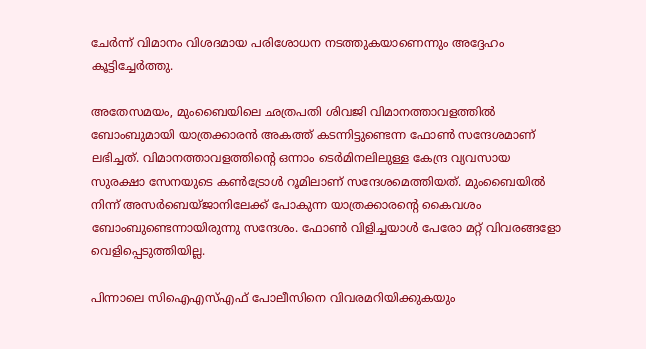ചേര്‍ന്ന് വിമാനം വിശദമായ പരിശോധന നടത്തുകയാണെന്നും അദ്ദേഹം കൂട്ടിച്ചേര്‍ത്തു.

അതേസമയം, മുംബൈയിലെ ഛത്രപതി ശിവജി വിമാനത്താവളത്തില്‍ ബോംബുമായി യാത്രക്കാരന്‍ അകത്ത് കടന്നിട്ടുണ്ടെന്ന ഫോണ്‍ സന്ദേശമാണ് ലഭിച്ചത്. വിമാനത്താവളത്തിന്റെ ഒന്നാം ടെര്‍മിനലിലുള്ള കേന്ദ്ര വ്യവസായ സുരക്ഷാ സേനയുടെ കണ്‍ട്രോള്‍ റൂമിലാണ് സന്ദേശമെത്തിയത്. മുംബൈയില്‍ നിന്ന് അസര്‍ബെയ്ജാനിലേക്ക് പോകുന്ന യാത്രക്കാരന്റെ കൈവശം ബോംബുണ്ടെന്നായിരുന്നു സന്ദേശം. ഫോണ്‍ വിളിച്ചയാള്‍ പേരോ മറ്റ് വിവരങ്ങളോ വെളിപ്പെടുത്തിയില്ല.

പിന്നാലെ സിഐഎസ്എഫ് പോലീസിനെ വിവരമറിയിക്കുകയും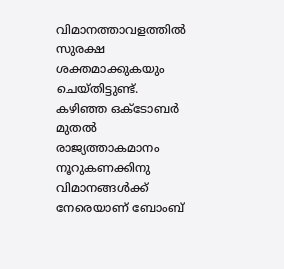വിമാനത്താവളത്തില്‍ സുരക്ഷ ശക്തമാക്കുകയും ചെയ്തിട്ടുണ്ട്. കഴിഞ്ഞ ഒക്ടോബര്‍ മുതല്‍ രാജ്യത്താകമാനം നൂറുകണക്കിനു വിമാനങ്ങള്‍ക്ക് നേരെയാണ് ബോംബ്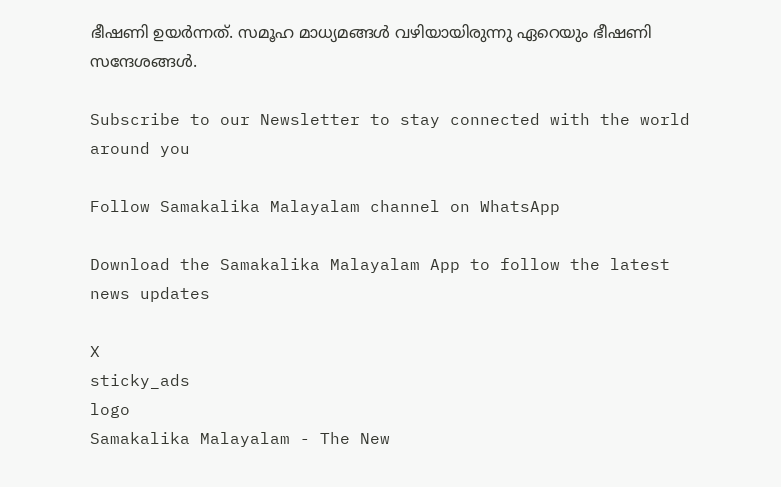ഭീഷണി ഉയര്‍ന്നത്. സമൂഹ മാധ്യമങ്ങള്‍ വഴിയായിരുന്നു ഏറെയും ഭീഷണി സന്ദേശങ്ങള്‍.

Subscribe to our Newsletter to stay connected with the world around you

Follow Samakalika Malayalam channel on WhatsApp

Download the Samakalika Malayalam App to follow the latest news updates

X
sticky_ads
logo
Samakalika Malayalam - The New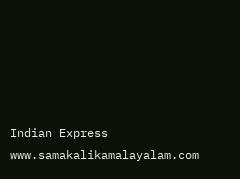Indian Express
www.samakalikamalayalam.com